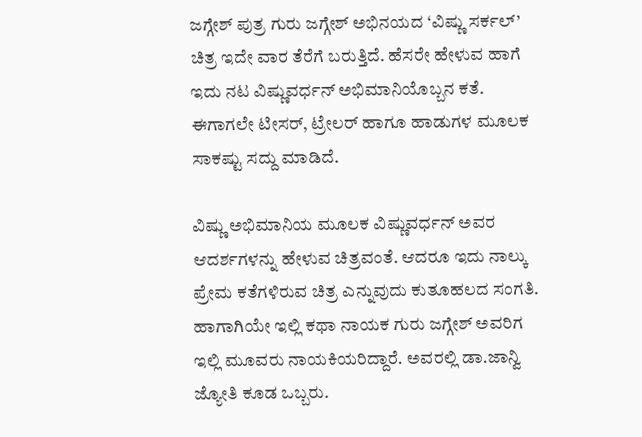ಜಗ್ಗೇಶ್ ಪುತ್ರ ಗುರು ಜಗ್ಗೇಶ್ ಅಭಿನಯದ ‘ವಿಷ್ಣು ಸರ್ಕಲ್’ ಚಿತ್ರ ಇದೇ ವಾರ ತೆರೆಗೆ ಬರುತ್ತಿದೆ. ಹೆಸರೇ ಹೇಳುವ ಹಾಗೆ ಇದು ನಟ ವಿಷ್ಣುವರ್ಧನ್ ಅಭಿಮಾನಿಯೊಬ್ಬನ ಕತೆ. ಈಗಾಗಲೇ ಟೀಸರ್, ಟ್ರೇಲರ್ ಹಾಗೂ ಹಾಡುಗಳ ಮೂಲಕ ಸಾಕಷ್ಟು ಸದ್ದು ಮಾಡಿದೆ.

ವಿಷ್ಣು ಅಭಿಮಾನಿಯ ಮೂಲಕ ವಿಷ್ಣುವರ್ಧನ್ ಅವರ ಆದರ್ಶಗಳನ್ನು ಹೇಳುವ ಚಿತ್ರವಂತೆ. ಆದರೂ ಇದು ನಾಲ್ಕು ಪ್ರೇಮ ಕತೆಗಳಿರುವ ಚಿತ್ರ ಎನ್ನುವುದು ಕುತೂಹಲದ ಸಂಗತಿ. ಹಾಗಾಗಿಯೇ ಇಲ್ಲಿ ಕಥಾ ನಾಯಕ ಗುರು ಜಗ್ಗೇಶ್ ಅವರಿಗ ಇಲ್ಲಿ ಮೂವರು ನಾಯಕಿಯರಿದ್ದಾರೆ. ಅವರಲ್ಲಿ ಡಾ.ಜಾನ್ವಿ ಜ್ಯೋತಿ ಕೂಡ ಒಬ್ಬರು.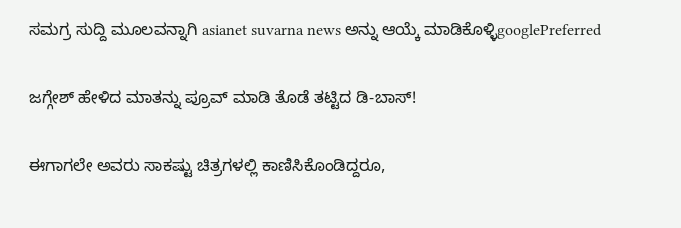ಸಮಗ್ರ ಸುದ್ದಿ ಮೂಲವನ್ನಾಗಿ asianet suvarna news ಅನ್ನು ಆಯ್ಕೆ ಮಾಡಿಕೊಳ್ಳಿgooglePreferred

ಜಗ್ಗೇಶ್ ಹೇಳಿದ ಮಾತನ್ನು ಪ್ರೂವ್ ಮಾಡಿ ತೊಡೆ ತಟ್ಟಿದ ಡಿ-ಬಾಸ್!

ಈಗಾಗಲೇ ಅವರು ಸಾಕಷ್ಟು ಚಿತ್ರಗಳಲ್ಲಿ ಕಾಣಿಸಿಕೊಂಡಿದ್ದರೂ,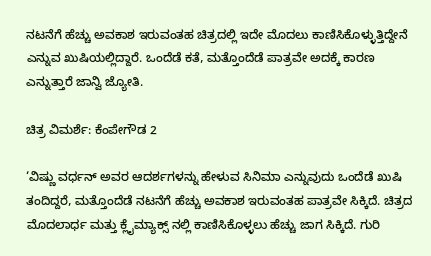ನಟನೆಗೆ ಹೆಚ್ಚು ಅವಕಾಶ ಇರುವಂತಹ ಚಿತ್ರದಲ್ಲಿ ಇದೇ ಮೊದಲು ಕಾಣಿಸಿಕೊಳ್ಳುತ್ತಿದ್ದೇನೆ ಎನ್ನುವ ಖುಷಿಯಲ್ಲಿದ್ದಾರೆ. ಒಂದೆಡೆ ಕತೆ, ಮತ್ತೊಂದೆಡೆ ಪಾತ್ರವೇ ಅದಕ್ಕೆ ಕಾರಣ ಎನ್ನುತ್ತಾರೆ ಜಾನ್ವಿ ಜ್ಯೋತಿ.

ಚಿತ್ರ ವಿಮರ್ಶೆ: ಕೆಂಪೇಗೌಡ 2

‘ವಿಷ್ಣು ವರ್ಧನ್ ಅವರ ಆದರ್ಶಗಳನ್ನು ಹೇಳುವ ಸಿನಿಮಾ ಎನ್ನುವುದು ಒಂದೆಡೆ ಖುಷಿ ತಂದಿದ್ದರೆ, ಮತ್ತೊಂದೆಡೆ ನಟನೆಗೆ ಹೆಚ್ಚು ಅವಕಾಶ ಇರುವಂತಹ ಪಾತ್ರವೇ ಸಿಕ್ಕಿದೆ. ಚಿತ್ರದ ಮೊದಲಾರ್ಧ ಮತ್ತು ಕ್ಲೈಮ್ಯಾಕ್ಸ್ ನಲ್ಲಿ ಕಾಣಿಸಿಕೊಳ್ಳಲು ಹೆಚ್ಚು ಜಾಗ ಸಿಕ್ಕಿದೆ. ಗುರಿ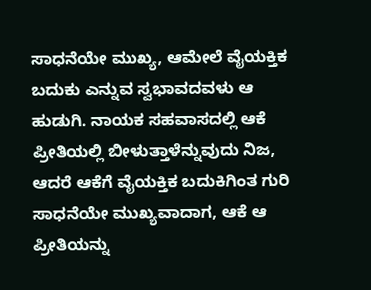ಸಾಧನೆಯೇ ಮುಖ್ಯ, ಆಮೇಲೆ ವೈಯಕ್ತಿಕ ಬದುಕು ಎನ್ನುವ ಸ್ವಭಾವದವಳು ಆ ಹುಡುಗಿ. ನಾಯಕ ಸಹವಾಸದಲ್ಲಿ ಆಕೆ ಪ್ರೀತಿಯಲ್ಲಿ ಬೀಳುತ್ತಾಳೆನ್ನುವುದು ನಿಜ, ಆದರೆ ಆಕೆಗೆ ವೈಯಕ್ತಿಕ ಬದುಕಿಗಿಂತ ಗುರಿ ಸಾಧನೆಯೇ ಮುಖ್ಯವಾದಾಗ, ಆಕೆ ಆ ಪ್ರೀತಿಯನ್ನು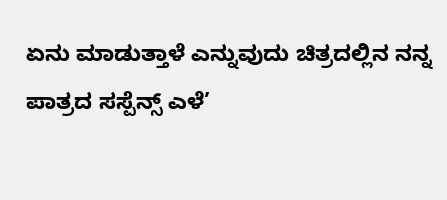ಏನು ಮಾಡುತ್ತಾಳೆ ಎನ್ನುವುದು ಚಿತ್ರದಲ್ಲಿನ ನನ್ನ ಪಾತ್ರದ ಸಸ್ಪೆನ್ಸ್ ಎಳೆ’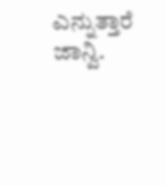ಎನ್ನುತ್ತಾರೆ ಜಾನ್ವಿ.